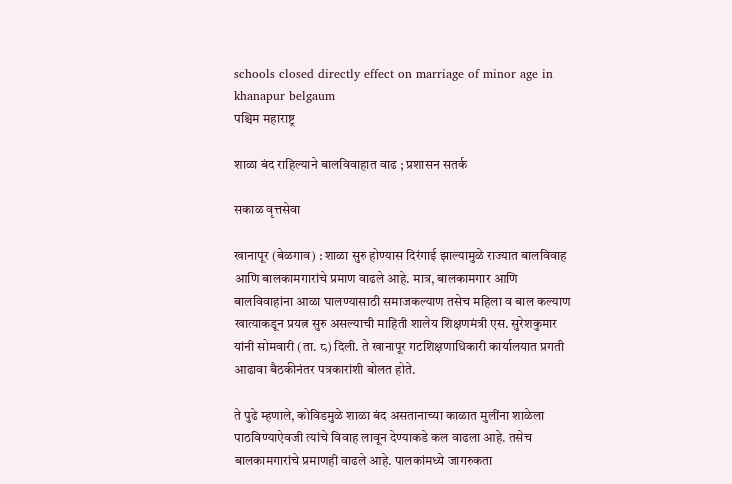schools closed directly effect on marriage of minor age in khanapur belgaum
पश्चिम महाराष्ट्र

शाळा बंद राहिल्याने बालविवाहात वाढ ; प्रशासन सतर्क

सकाळ वृत्तसेवा

खानापूर (बेळगाव) : शाळा सुरु होण्यास दिरंगाई झाल्यामुळे राज्यात बालविवाह आणि बालकामगारांचे प्रमाण वाढले आहे. मात्र, बालकामगार आणि बालविवाहांना आळा घालण्यासाठी समाजकल्याण तसेच महिला व बाल कल्याण खात्याकडून प्रयत्न सुरु असल्याची माहिती शालेय शिक्षणमंत्री एस. सुरेशकुमार यांनी सोमवारी (ता. ८) दिली. ते खानापूर गटशिक्षणाधिकारी कार्यालयात प्रगती आढावा बैठकीनंतर पत्रकारांशी बोलत होते.

ते पुढे म्हणाले, कोविडमुळे शाळा बंद असतानाच्या काळात मुलींना शाळेला पाठविण्याऐवजी त्यांचे विवाह लावून देण्याकडे कल वाढला आहे. तसेच बालकामगारांचे प्रमाणही वाढले आहे. पालकांमध्ये जागरुकता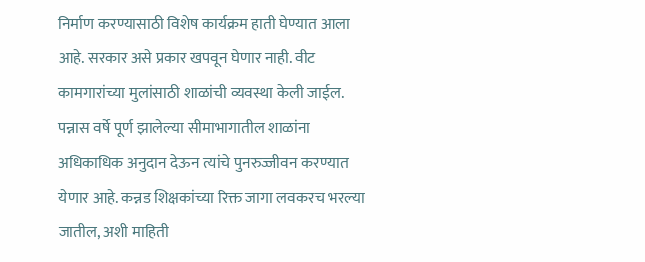निर्माण करण्यासाठी विशेष कार्यक्रम हाती घेण्यात आला आहे. सरकार असे प्रकार खपवून घेणार नाही. वीट कामगारांच्या मुलांसाठी शाळांची व्यवस्था केली जाईल. पन्नास वर्षे पूर्ण झालेल्या सीमाभागातील शाळांना अधिकाधिक अनुदान देऊन त्यांचे पुनरुज्जीवन करण्यात येणार आहे. कन्नड शिक्षकांच्या रिक्त जागा लवकरच भरल्या जातील, अशी माहिती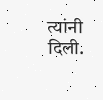त्यांनी दिली.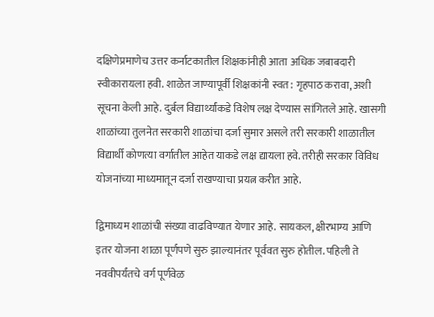दक्षिणेप्रमाणेच उत्तर कर्नाटकातील शिक्षकांनीही आता अधिक जबाबदारी स्वीकारायला हवी. शाळेत जाण्यापूर्वी शिक्षकांनी स्वत: गृहपाठ करावा, अशी सूचना केली आहे. दुर्बल विद्यार्थ्यांकडे विशेष लक्ष देण्यास सांगितले आहे. खासगी शाळांच्या तुलनेत सरकारी शाळांचा दर्जा सुमार असले तरी सरकारी शाळातील विद्यार्थी कोणत्या वर्गातील आहेत याकडे लक्ष द्यायला हवे. तरीही सरकार विविध योजनांच्या माध्यमातून दर्जा राखण्याचा प्रयत्न करीत आहे.

द्विमाध्यम शाळांची संख्या वाढविण्यात येणार आहे. सायकल, क्षीरभाग्य आणि इतर योजना शाळा पूर्णपणे सुरु झाल्यानंतर पूर्ववत सुरु होतील. पहिली ते नववीपर्यंतचे वर्ग पूर्णवेळ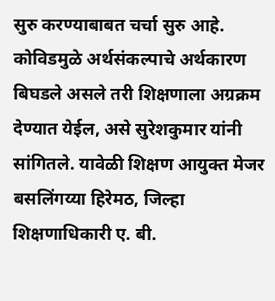सुरु करण्याबाबत चर्चा सुरु आहे. कोविडमुळे अर्थसंकल्पाचे अर्थकारण बिघडले असले तरी शिक्षणाला अग्रक्रम देण्यात येईल, असे सुरेशकुमार यांनी सांगितले. यावेळी शिक्षण आयुक्त मेजर बसलिंगय्या हिरेमठ, जिल्हा शिक्षणाधिकारी ए. बी.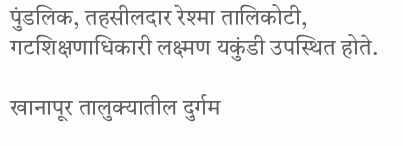पुंडलिक, तहसीलदार रेश्‍मा तालिकोटी, गटशिक्षणाधिकारी लक्ष्मण यकुंडी उपस्थित होते.

खानापूर तालुक्‍यातील दुर्गम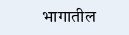भागातील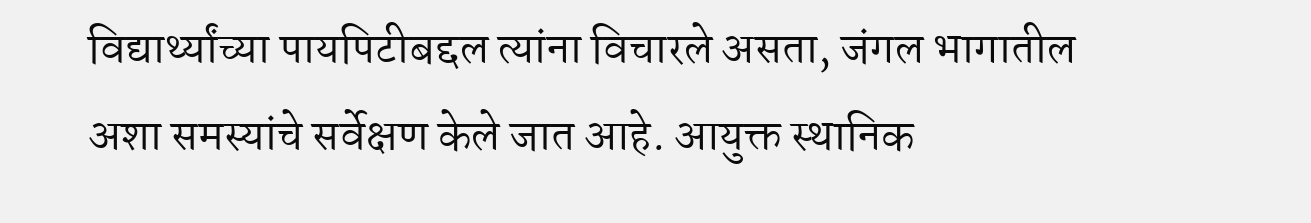विद्यार्थ्यांच्या पायपिटीबद्दल त्यांना विचारले असता, जंगल भागातील अशा समस्यांचे सर्वेक्षण केले जात आहे. आयुक्त स्थानिक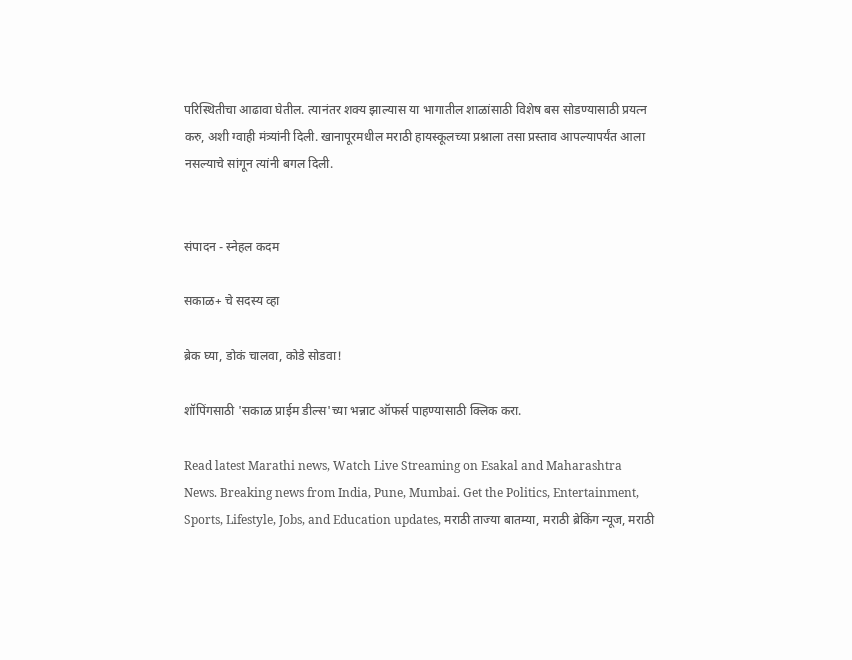परिस्थितीचा आढावा घेतील. त्यानंतर शक्‍य झाल्यास या भागातील शाळांसाठी विशेष बस सोडण्यासाठी प्रयत्न करु, अशी ग्वाही मंत्र्यांनी दिली. खानापूरमधील मराठी हायस्कूलच्या प्रश्नाला तसा प्रस्ताव आपल्यापर्यंत आला नसल्याचे सांगून त्यांनी बगल दिली.


संपादन - स्नेहल कदम

सकाळ+ चे सदस्य व्हा

ब्रेक घ्या, डोकं चालवा, कोडे सोडवा!

शॉपिंगसाठी 'सकाळ प्राईम डील्स'च्या भन्नाट ऑफर्स पाहण्यासाठी क्लिक करा.

Read latest Marathi news, Watch Live Streaming on Esakal and Maharashtra News. Breaking news from India, Pune, Mumbai. Get the Politics, Entertainment, Sports, Lifestyle, Jobs, and Education updates, मराठी ताज्या बातम्या, मराठी ब्रेकिंग न्यूज, मराठी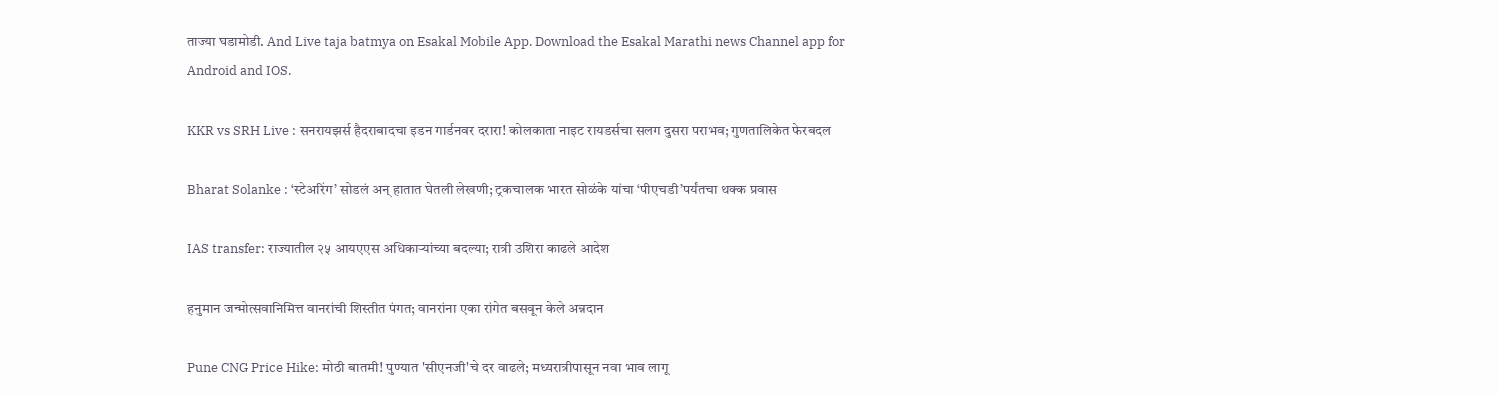ताज्या घडामोडी. And Live taja batmya on Esakal Mobile App. Download the Esakal Marathi news Channel app for Android and IOS.

KKR vs SRH Live : सनरायझर्स हैदराबादचा इडन गार्डनवर दरारा! कोलकाता नाइट रायडर्सचा सलग दुसरा पराभव; गुणतालिकेत फेरबदल

Bharat Solanke : ‘स्टेअरिंग’ सोडलं अन् हातात घेतली लेखणी; ट्रकचालक भारत सोळंके यांचा ‘पीएचडी’पर्यंतचा थक्क प्रवास

IAS transfer: राज्यातील २५ आयएएस अधिकाऱ्यांच्या बदल्या; रात्री उशिरा काढले आदेश

हनुमान जन्मोत्सवानिमित्त वानरांची शिस्तीत पंगत; वानरांना एका रांगेत बसवून केले अन्नदान

Pune CNG Price Hike: मोठी बातमी! पुण्यात 'सीएनजी'चे दर वाढले; मध्यरात्रीपासून नवा भाव लागू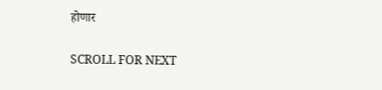होणार

SCROLL FOR NEXT